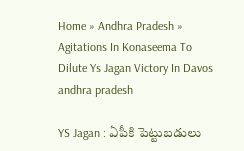Home » Andhra Pradesh » Agitations In Konaseema To Dilute Ys Jagan Victory In Davos
andhra pradesh

YS Jagan : ఏపీకి పెట్టుబడులు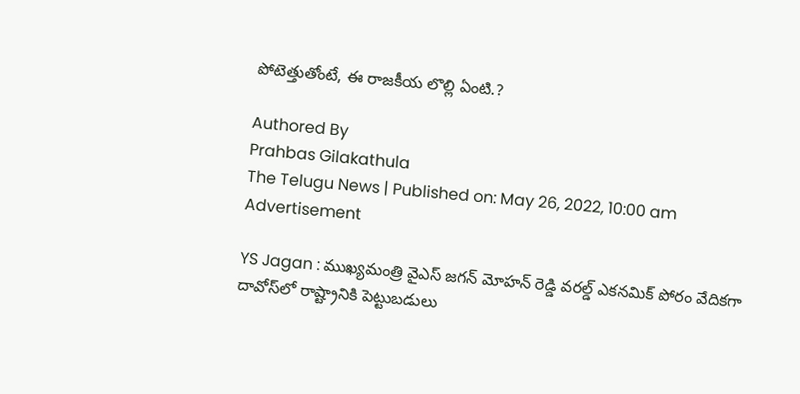పోటెత్తుతోంటే, ఈ రాజకీయ లొల్లి ఏంటి.?

Authored By
Prahbas Gilakathula
The Telugu News | Published on: May 26, 2022, 10:00 am
Advertisement

YS Jagan : ముఖ్యమంత్రి వైఎస్ జగన్ మోహన్ రెడ్డి వరల్డ్ ఎకనమిక్ పోరం వేదికగా దావోస్‌లో రాష్ట్రానికి పెట్టుబడులు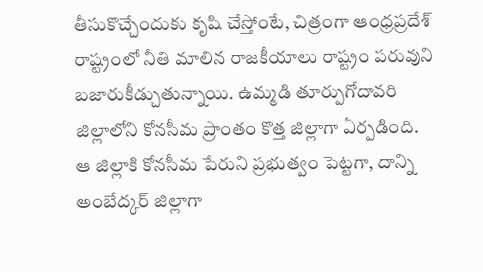తీసుకొచ్చేందుకు కృషి చేస్తోంటే, చిత్రంగా ఆంధ్రప్రదేశ్ రాష్ట్రంలో నీతి మాలిన రాజకీయాలు రాష్ట్రం పరువుని బజారుకీడ్చుతున్నాయి. ఉమ్మడి తూర్పుగోదావరి జిల్లాలోని కోనసీమ ప్రాంతం కొత్త జిల్లాగా ఏర్పడింది. ఆ జిల్లాకి కోనసీమ పేరుని ప్రభుత్వం పెట్టగా, దాన్ని అంబేద్కర్ జిల్లాగా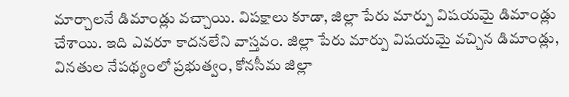మార్చాలనే డిమాండ్లు వచ్చాయి. విపక్షాలు కూడా, జిల్లా పేరు మార్పు విషయమై డిమాండ్లు చేశాయి. ఇది ఎవరూ కాదనలేని వాస్తవం. జిల్లా పేరు మార్పు విషయమై వచ్చిన డిమాండ్లు, వినతుల నేపథ్యంలో ప్రభుత్వం, కోనసీమ జిల్లా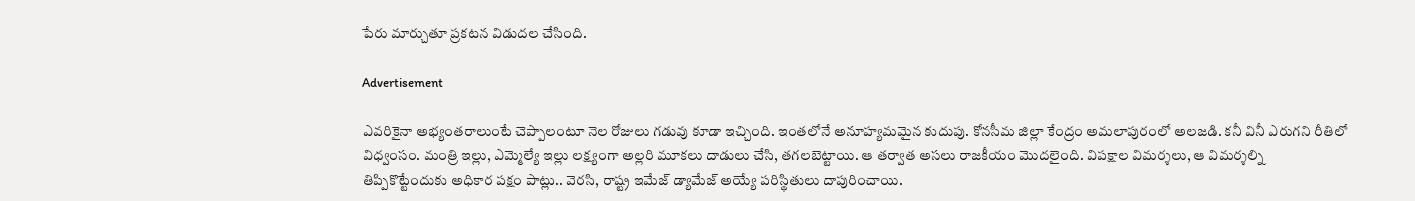పేరు మార్చుతూ ప్రకటన విడుదల చేసింది.

Advertisement

ఎవరికైనా అభ్యంతరాలుంటే చెప్పాలంటూ నెల రోజులు గడువు కూడా ఇచ్చింది. ఇంతలోనే అనూహ్యమమైన కుదుపు. కోనసీమ జిల్లా కేంద్రం అమలాపురంలో అలజడి. కనీ వినీ ఎరుగని రీతిలో విధ్వంసం. మంత్రి ఇల్లు, ఎమ్మెల్యే ఇల్లు లక్ష్యంగా అల్లరి మూకలు దాడులు చేసి, తగలబెట్టాయి. ఆ తర్వాత అసలు రాజకీయం మొదలైంది. విపక్షాల విమర్శలు, ఆ విమర్శల్ని తిప్పికొట్టేందుకు అధికార పక్షం పాట్లు.. వెరసి, రాష్ట్ర ఇమేజ్ డ్యామేజ్ అయ్యే పరిస్థితులు దాపురించాయి.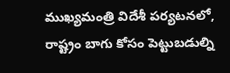ముఖ్యమంత్రి విదేశీ పర్యటనలో, రాష్ట్రం బాగు కోసం పెట్టుబడుల్ని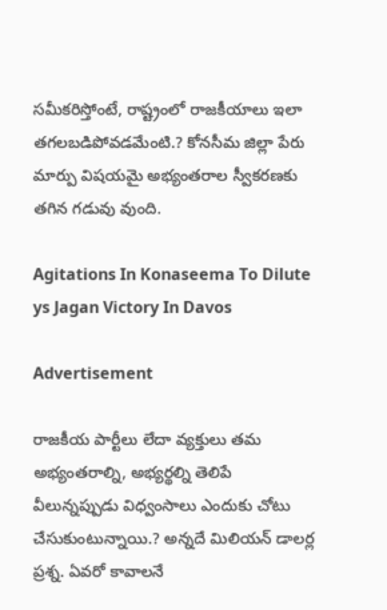సమీకరిస్తోంటే, రాష్ట్రంలో రాజకీయాలు ఇలా తగలబడిపోవడమేంటి.? కోనసీమ జిల్లా పేరు మార్పు విషయమై అభ్యంతరాల స్వీకరణకు తగిన గడువు వుంది.

Agitations In Konaseema To Dilute ys Jagan Victory In Davos

Advertisement

రాజకీయ పార్టీలు లేదా వ్యక్తులు తమ అభ్యంతరాల్ని, అభ్యర్థల్ని తెలిపే వీలున్నప్పుడు విధ్వంసాలు ఎందుకు చోటు చేసుకుంటున్నాయి.? అన్నదే మిలియన్ డాలర్ల ప్రశ్న. ఏవరో కావాలనే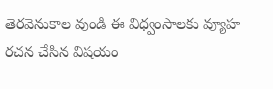తెరవెనుకాల వుండి ఈ విధ్వంసాలకు వ్యూహ రచన చేసిన విషయం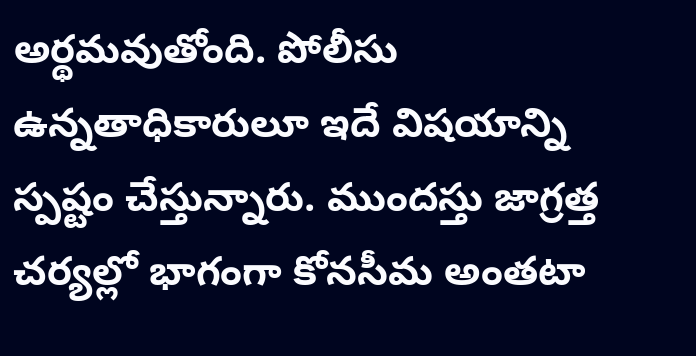అర్థమవుతోంది. పోలీసు ఉన్నతాధికారులూ ఇదే విషయాన్ని స్పష్టం చేస్తున్నారు. ముందస్తు జాగ్రత్త చర్యల్లో భాగంగా కోనసీమ అంతటా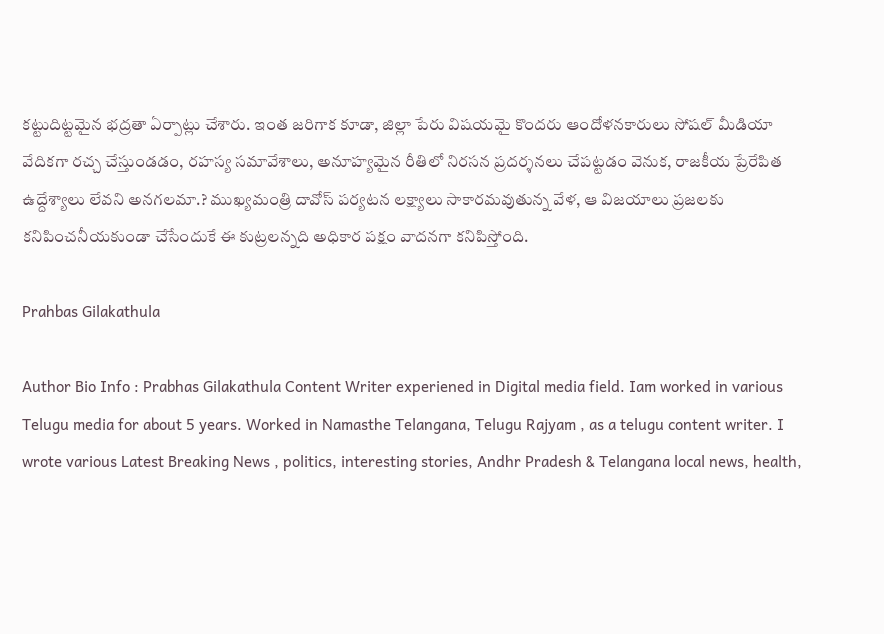కట్టుదిట్టమైన భద్రతా ఏర్పాట్లు చేశారు. ఇంత జరిగాక కూడా, జిల్లా పేరు విషయమై కొందరు ఆందోళనకారులు సోషల్ మీడియా వేదికగా రచ్చ చేస్తుండడం, రహస్య సమావేశాలు, అనూహ్యమైన రీతిలో నిరసన ప్రదర్శనలు చేపట్టడం వెనుక, రాజకీయ ప్రేరేపిత ఉద్దేశ్యాలు లేవని అనగలమా.? ముఖ్యమంత్రి దావోస్ పర్యటన లక్ష్యాలు సాకారమవుతున్న వేళ, ఆ విజయాలు ప్రజలకు కనిపించనీయకుండా చేసేందుకే ఈ కుట్రలన్నది అధికార పక్షం వాదనగా కనిపిస్తోంది.

Prahbas Gilakathula

Author Bio Info : Prabhas Gilakathula Content Writer experiened in Digital media field. Iam worked in various Telugu media for about 5 years. Worked in Namasthe Telangana, Telugu Rajyam , as a telugu content writer. I wrote various Latest Breaking News , politics, interesting stories, Andhr Pradesh & Telangana local news, health,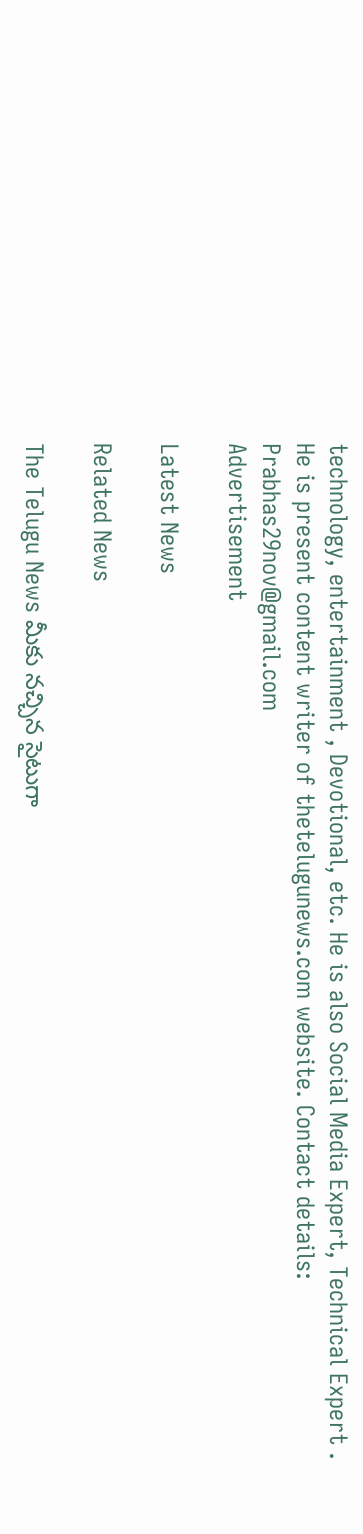technology, entertainment , Devotional, etc. He is also Social Media Expert, Technical Expert . He is present content writer of thetelugunews.com website. Contact details: Prabhas29nov@gmail.com
Advertisement

Latest News

Related News

The Telugu News మీకు నచ్చిన సైటుగా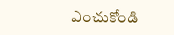ఎంచుకోండి